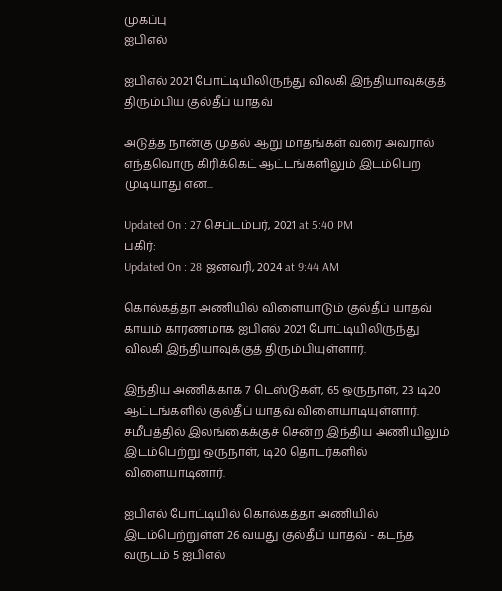முகப்பு
ஐபிஎல்

ஐபிஎல் 2021 போட்டியிலிருந்து விலகி இந்தியாவுக்குத் திரும்பிய குல்தீப் யாதவ்

அடுத்த நான்கு முதல் ஆறு மாதங்கள் வரை அவரால் எந்தவொரு கிரிக்கெட் ஆட்டங்களிலும் இடம்பெற முடியாது என...

Updated On : 27 செப்டம்பர், 2021 at 5:40 PM
பகிர்:
Updated On : 28 ஜனவரி, 2024 at 9:44 AM

கொல்கத்தா அணியில் விளையாடும் குல்தீப் யாதவ் காயம் காரணமாக ஐபிஎல் 2021 போட்டியிலிருந்து விலகி இந்தியாவுக்குத் திரும்பியுள்ளார்.

இந்திய அணிக்காக 7 டெஸ்டுகள், 65 ஒருநாள், 23 டி20 ஆட்டங்களில் குல்தீப் யாதவ் விளையாடியுள்ளார். சமீபத்தில் இலங்கைக்குச் சென்ற இந்திய அணியிலும் இடம்பெற்று ஒருநாள், டி20 தொடர்களில் விளையாடினார்.

ஐபிஎல் போட்டியில் கொல்கத்தா அணியில் இடம்பெற்றுள்ள 26 வயது குல்தீப் யாதவ் - கடந்த வருடம் 5 ஐபிஎல்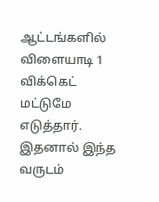ஆட்டங்களில் விளையாடி 1 விக்கெட் மட்டுமே எடுத்தார். இதனால் இந்த வருடம்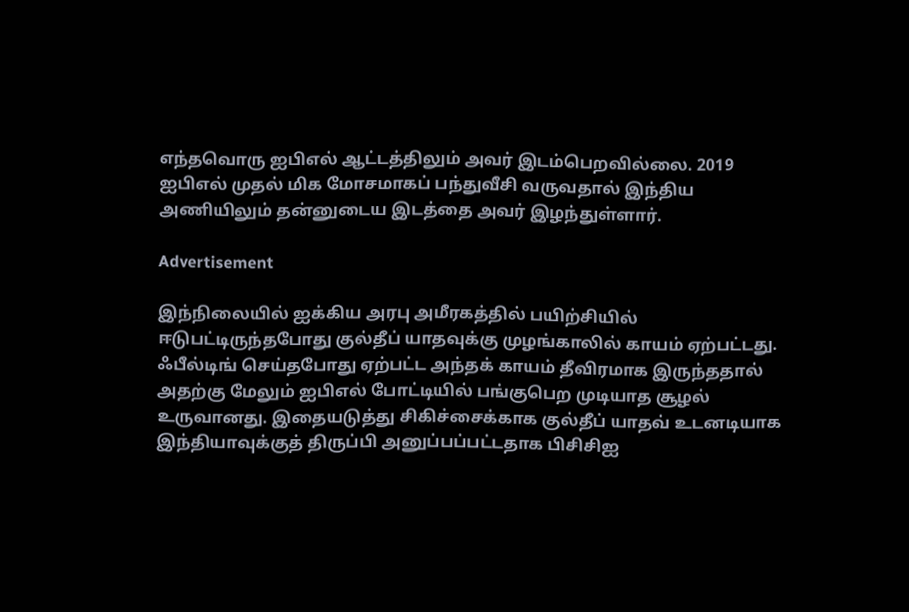எந்தவொரு ஐபிஎல் ஆட்டத்திலும் அவர் இடம்பெறவில்லை. 2019 ஐபிஎல் முதல் மிக மோசமாகப் பந்துவீசி வருவதால் இந்திய அணியிலும் தன்னுடைய இடத்தை அவர் இழந்துள்ளார்.

Advertisement

இந்நிலையில் ஐக்கிய அரபு அமீரகத்தில் பயிற்சியில் ஈடுபட்டிருந்தபோது குல்தீப் யாதவுக்கு முழங்காலில் காயம் ஏற்பட்டது. ஃபீல்டிங் செய்தபோது ஏற்பட்ட அந்தக் காயம் தீவிரமாக இருந்ததால் அதற்கு மேலும் ஐபிஎல் போட்டியில் பங்குபெற முடியாத சூழல் உருவானது. இதையடுத்து சிகிச்சைக்காக குல்தீப் யாதவ் உடனடியாக இந்தியாவுக்குத் திருப்பி அனுப்பப்பட்டதாக பிசிசிஐ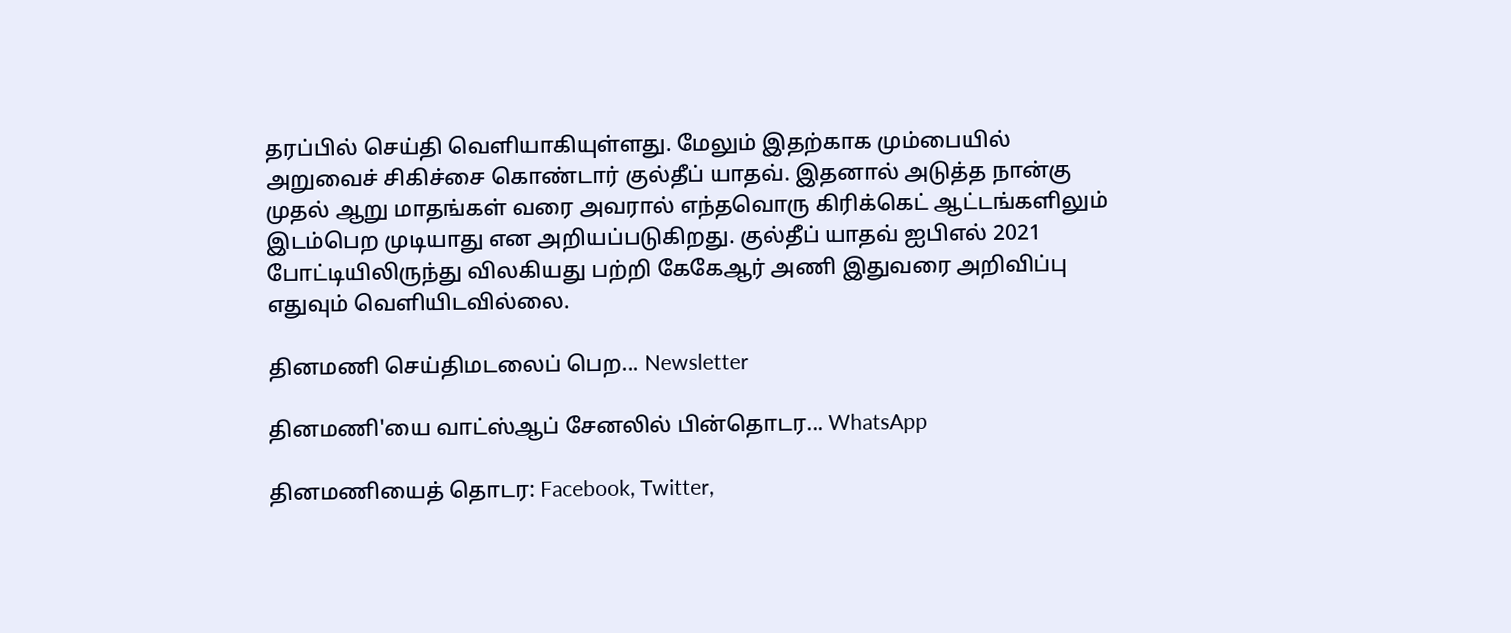தரப்பில் செய்தி வெளியாகியுள்ளது. மேலும் இதற்காக மும்பையில் அறுவைச் சிகிச்சை கொண்டார் குல்தீப் யாதவ். இதனால் அடுத்த நான்கு முதல் ஆறு மாதங்கள் வரை அவரால் எந்தவொரு கிரிக்கெட் ஆட்டங்களிலும் இடம்பெற முடியாது என அறியப்படுகிறது. குல்தீப் யாதவ் ஐபிஎல் 2021 போட்டியிலிருந்து விலகியது பற்றி கேகேஆர் அணி இதுவரை அறிவிப்பு எதுவும் வெளியிடவில்லை.

தினமணி செய்திமடலைப் பெற... Newsletter

தினமணி'யை வாட்ஸ்ஆப் சேனலில் பின்தொடர... WhatsApp

தினமணியைத் தொடர: Facebook, Twitter,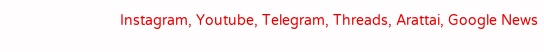Instagram, Youtube, Telegram, Threads, Arattai, Google News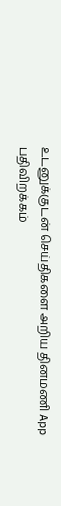உடனுக்குடன் செய்திகளை அறிய தினமணி App பதிவிறக்கம்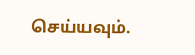செய்யவும்.